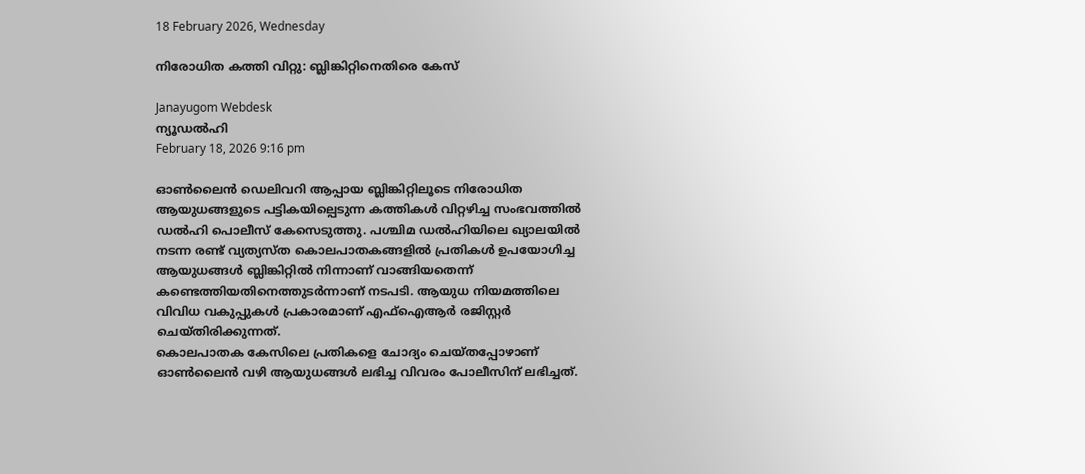18 February 2026, Wednesday

നിരോധിത കത്തി വിറ്റു: ബ്ലിങ്കിറ്റിനെതിരെ കേസ്

Janayugom Webdesk
ന്യൂഡൽഹി
February 18, 2026 9:16 pm

ഓൺലൈൻ ഡെലിവറി ആപ്പായ ബ്ലിങ്കിറ്റിലൂടെ നിരോധിത ആയുധങ്ങളുടെ പട്ടികയില്പെടുന്ന കത്തികൾ വിറ്റഴിച്ച സംഭവത്തിൽ ഡൽഹി പൊലീസ് കേസെടുത്തു. പശ്ചിമ ഡൽഹിയിലെ ഖ്യാലയിൽ നടന്ന രണ്ട് വ്യത്യസ്ത കൊലപാതകങ്ങളിൽ പ്രതികൾ ഉപയോഗിച്ച ആയുധങ്ങൾ ബ്ലിങ്കിറ്റിൽ നിന്നാണ് വാങ്ങിയതെന്ന് കണ്ടെത്തിയതിനെത്തുടർന്നാണ് നടപടി. ആയുധ നിയമത്തിലെ വിവിധ വകുപ്പുകൾ പ്രകാരമാണ് എഫ്ഐആർ രജിസ്റ്റർ ചെയ്തിരിക്കുന്നത്.
കൊലപാതക കേസിലെ പ്രതികളെ ചോദ്യം ചെയ്തപ്പോഴാണ് ഓൺലൈൻ വഴി ആയുധങ്ങൾ ലഭിച്ച വിവരം പോലീസിന് ലഭിച്ചത്.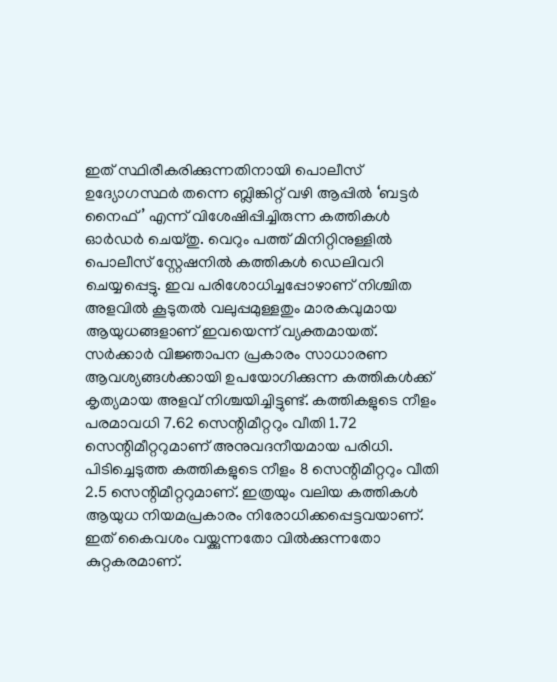ഇത് സ്ഥിരീകരിക്കുന്നതിനായി പൊലീസ് ഉദ്യോഗസ്ഥർ തന്നെ ബ്ലിങ്കിറ്റ് വഴി ആപ്പിൽ ‘ബട്ടർ നൈഫ്’ എന്ന് വിശേഷിപ്പിച്ചിരുന്ന കത്തികൾ ഓർഡർ ചെയ്തു. വെറും പത്ത് മിനിറ്റിനുള്ളിൽ പൊലീസ് സ്റ്റേഷനിൽ കത്തികൾ ഡെലിവറി ചെയ്യപ്പെട്ടു. ഇവ പരിശോധിച്ചപ്പോഴാണ് നിശ്ചിത അളവിൽ കൂടുതൽ വലുപ്പമുള്ളതും മാരകവുമായ ആയുധങ്ങളാണ് ഇവയെന്ന് വ്യക്തമായത്.
സർക്കാർ വിജ്ഞാപന പ്രകാരം സാധാരണ ആവശ്യങ്ങൾക്കായി ഉപയോഗിക്കുന്ന കത്തികൾക്ക് കൃത്യമായ അളവ് നിശ്ചയിച്ചിട്ടുണ്ട്. കത്തികളുടെ നീളം പരമാവധി 7.62 സെന്റിമീറ്ററും വീതി 1.72 സെന്റിമീറ്ററുമാണ് അനുവദനീയമായ പരിധി. പിടിച്ചെടുത്ത കത്തികളുടെ നീളം 8 സെന്റിമീറ്ററും വീതി 2.5 സെന്റിമീറ്ററുമാണ്. ഇത്രയും വലിയ കത്തികൾ ആയുധ നിയമപ്രകാരം നിരോധിക്കപ്പെട്ടവയാണ്. ഇത് കൈവശം വയ്ക്കുന്നതോ വിൽക്കുന്നതോ കുറ്റകരമാണ്.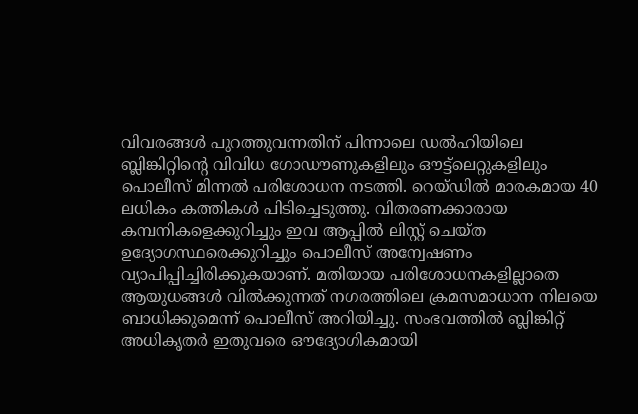വിവരങ്ങൾ പുറത്തുവന്നതിന് പിന്നാലെ ഡൽഹിയിലെ ബ്ലിങ്കിറ്റിന്റെ വിവിധ ഗോഡൗണുകളിലും ഔട്ട്‌ലെറ്റുകളിലും പൊലീസ് മിന്നൽ പരിശോധന നടത്തി. റെയ്ഡിൽ മാരകമായ 40 ലധികം കത്തികൾ പിടിച്ചെടുത്തു. വിതരണക്കാരായ കമ്പനികളെക്കുറിച്ചും ഇവ ആപ്പിൽ ലിസ്റ്റ് ചെയ്ത ഉദ്യോഗസ്ഥരെക്കുറിച്ചും പൊലീസ് അന്വേഷണം വ്യാപിപ്പിച്ചിരിക്കുകയാണ്. മതിയായ പരിശോധനകളില്ലാതെ ആയുധങ്ങൾ വിൽക്കുന്നത് നഗരത്തിലെ ക്രമസമാധാന നിലയെ ബാധിക്കുമെന്ന് പൊലീസ് അറിയിച്ചു. സംഭവത്തിൽ ബ്ലിങ്കിറ്റ് അധികൃതർ ഇതുവരെ ഔദ്യോഗികമായി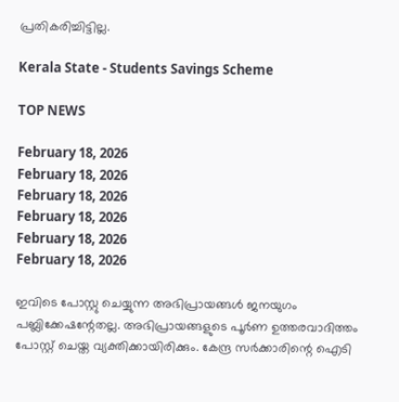പ്രതികരിച്ചിട്ടില്ല.

Kerala State - Students Savings Scheme

TOP NEWS

February 18, 2026
February 18, 2026
February 18, 2026
February 18, 2026
February 18, 2026
February 18, 2026

ഇവിടെ പോസ്റ്റു ചെയ്യുന്ന അഭിപ്രായങ്ങള്‍ ജനയുഗം പബ്ലിക്കേഷന്റേതല്ല. അഭിപ്രായങ്ങളുടെ പൂര്‍ണ ഉത്തരവാദിത്തം പോസ്റ്റ് ചെയ്ത വ്യക്തിക്കായിരിക്കും. കേന്ദ്ര സര്‍ക്കാരിന്റെ ഐടി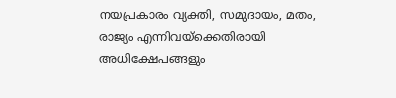നയപ്രകാരം വ്യക്തി, സമുദായം, മതം, രാജ്യം എന്നിവയ്‌ക്കെതിരായി അധിക്ഷേപങ്ങളും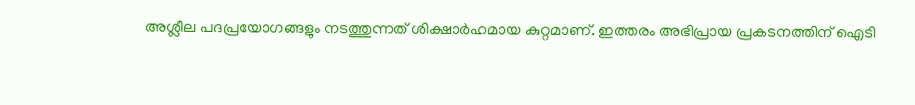അശ്ലീല പദപ്രയോഗങ്ങളും നടത്തുന്നത് ശിക്ഷാര്‍ഹമായ കുറ്റമാണ്. ഇത്തരം അഭിപ്രായ പ്രകടനത്തിന് ഐടി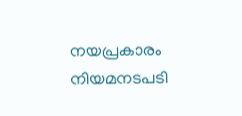നയപ്രകാരം നിയമനടപടി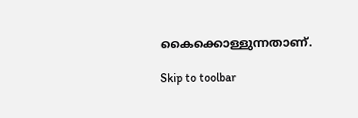കൈക്കൊള്ളുന്നതാണ്.

Skip to toolbar